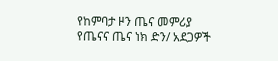የከምባታ ዞን ጤና መምሪያ የጤናና ጤና ነክ ድን/ አደጋዎች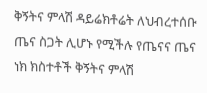ቅኝትና ምላሽ ዳይሬክቶሬት ለህብረተሰቡ ጤና ስጋት ሊሆኑ የሚችሉ የጤናና ጤና ነክ ክስተቶች ቅኝትና ምላሽ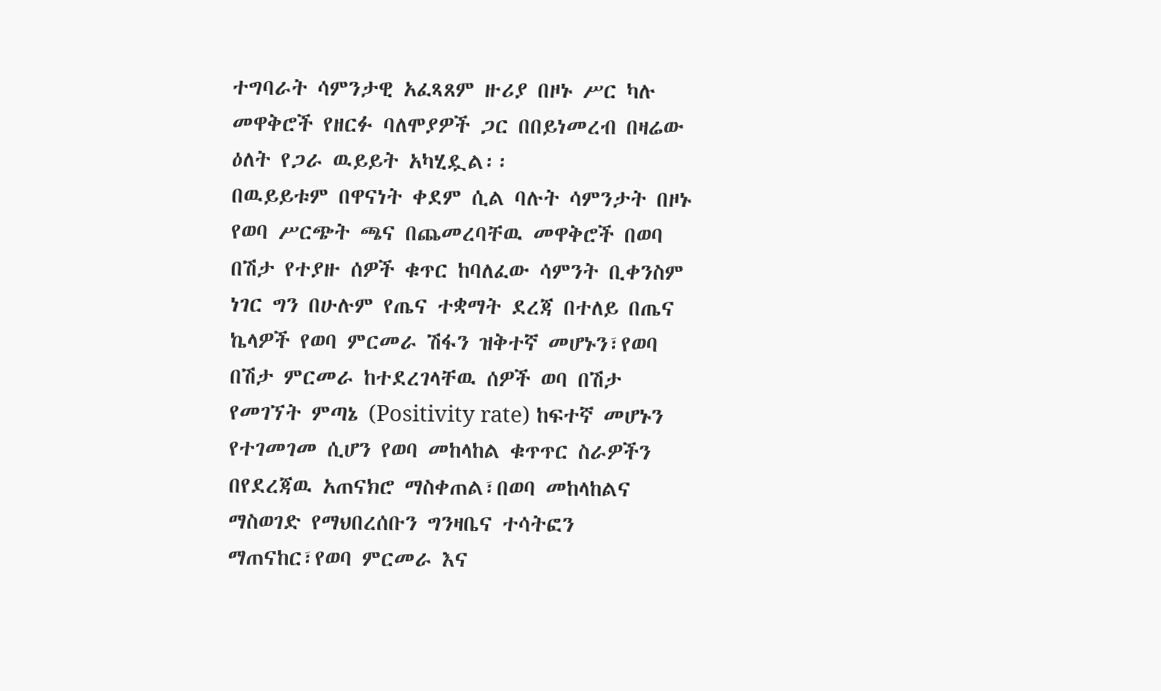ተግባራት ሳምንታዊ አፈጻጸም ዙሪያ በዞኑ ሥር ካሉ መዋቅሮች የዘርፉ ባለሞያዎች ጋር በበይነመረብ በዛሬው ዕለት የጋራ ዉይይት አካሂዷል፡፡
በዉይይቱም በዋናነት ቀደም ሲል ባሉት ሳምንታት በዞኑ የወባ ሥርጭት ጫና በጨመረባቸዉ መዋቅሮች በወባ በሽታ የተያዙ ሰዎች ቁጥር ከባለፈው ሳምንት ቢቀንስም ነገር ግን በሁሉም የጤና ተቋማት ደረጃ በተለይ በጤና ኬላዎች የወባ ምርመራ ሽፋን ዝቅተኛ መሆኑን፣የወባ በሽታ ምርመራ ከተደረገላቸዉ ሰዎች ወባ በሽታ የመገኘት ምጣኔ (Positivity rate) ከፍተኛ መሆኑን የተገመገመ ሲሆን የወባ መከላከል ቁጥጥር ስራዎችን በየደረጃዉ አጠናክሮ ማስቀጠል፣በወባ መከላከልና ማስወገድ የማህበረሰቡን ግንዛቤና ተሳትፎን ማጠናከር፣የወባ ምርመራ እና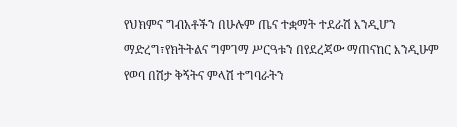የህክምና ግብአቶችን በሁሉም ጤና ተቋማት ተደራሽ እንዲሆን ማድረግ፣የክትትልና ግምገማ ሥርዓቱን በየደረጃው ማጠናከር እንዲሁም የወባ በሽታ ቅኝትና ምላሽ ተግባራትን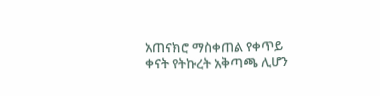አጠናክሮ ማስቀጠል የቀጥይ ቀናት የትኩረት አቅጣጫ ሊሆን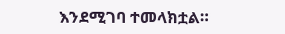እንደሚገባ ተመላክቷል።